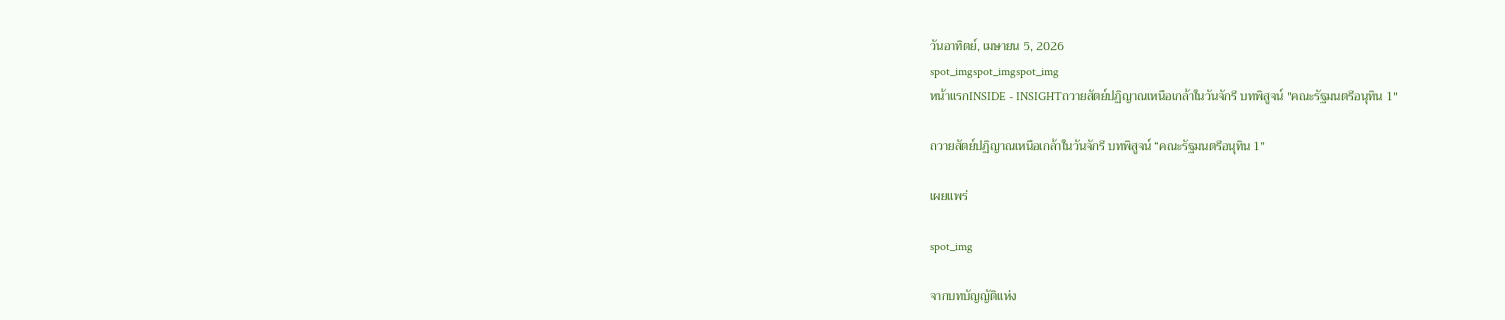วันอาทิตย์, เมษายน 5, 2026
spot_imgspot_imgspot_img
หน้าแรกINSIDE - INSIGHTถวายสัตย์ปฏิญาณเหนือเกล้าในวันจักรี บทพิสูจน์ "คณะรัฐมนตรีอนุทิน 1"

ถวายสัตย์ปฏิญาณเหนือเกล้าในวันจักรี บทพิสูจน์ “คณะรัฐมนตรีอนุทิน 1”

เผยแพร่

spot_img

จากบทบัญญัติแห่ง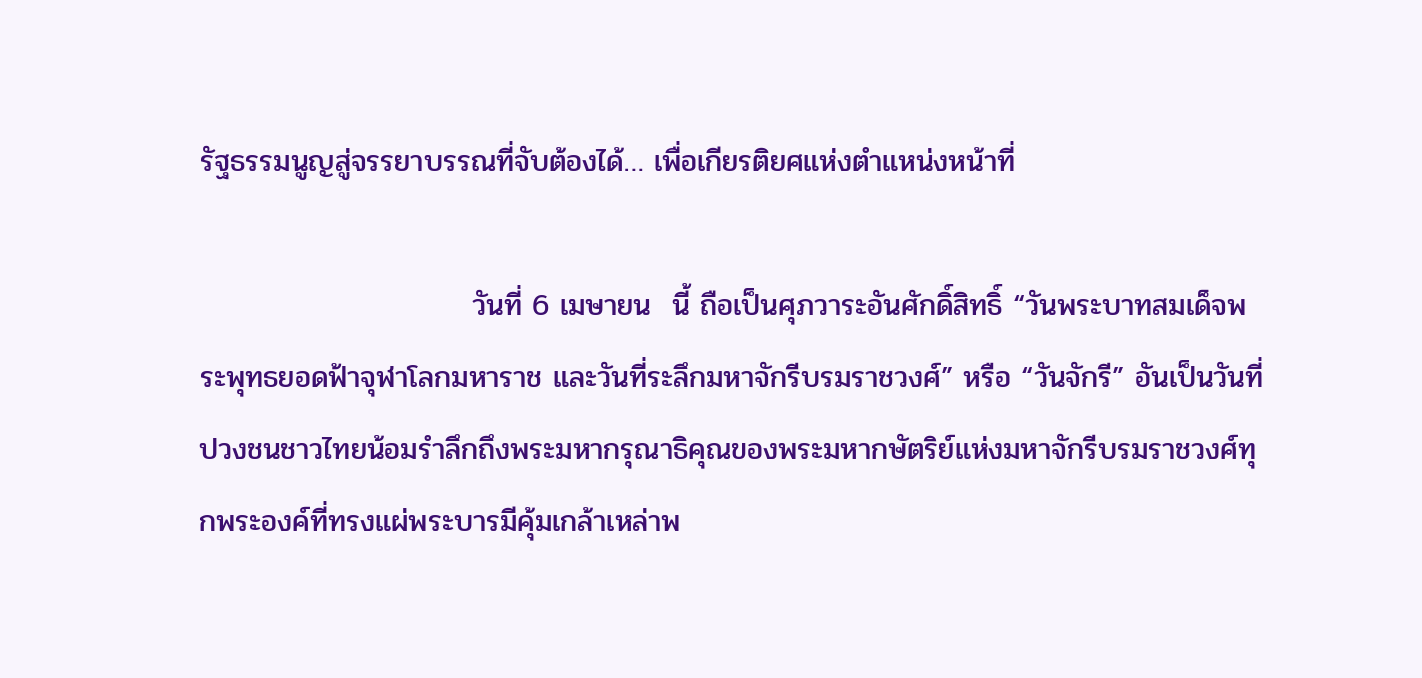รัฐธรรมนูญสู่จรรยาบรรณที่จับต้องได้… เพื่อเกียรติยศแห่งตำแหน่งหน้าที่

                          วันที่ 6 เมษายน  นี้ ถือเป็นศุภวาระอันศักดิ์สิทธิ์ “วันพระบาทสมเด็จพระพุทธยอดฟ้าจุฬาโลกมหาราช และวันที่ระลึกมหาจักรีบรมราชวงศ์” หรือ “วันจักรี” อันเป็นวันที่ปวงชนชาวไทยน้อมรำลึกถึงพระมหากรุณาธิคุณของพระมหากษัตริย์แห่งมหาจักรีบรมราชวงศ์ทุกพระองค์ที่ทรงแผ่พระบารมีคุ้มเกล้าเหล่าพ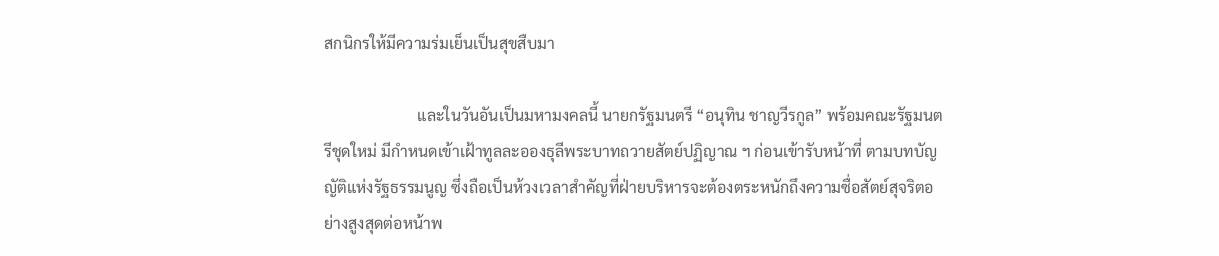สกนิกรให้มีความร่มเย็นเป็นสุขสืบมา

                        และในวันอันเป็นมหามงคลนี้ นายกรัฐมนตรี “อนุทิน ชาญวีรกูล” พร้อมคณะรัฐมนตรีชุดใหม่ มีกำหนดเข้าเฝ้าทูลละอองธุลีพระบาทถวายสัตย์ปฏิญาณ ฯ ก่อนเข้ารับหน้าที่ ตามบทบัญญัติแห่งรัฐธรรมนูญ ซึ่งถือเป็นห้วงเวลาสำคัญที่ฝ่ายบริหารจะต้องตระหนักถึงความซื่อสัตย์สุจริตอย่างสูงสุดต่อหน้าพ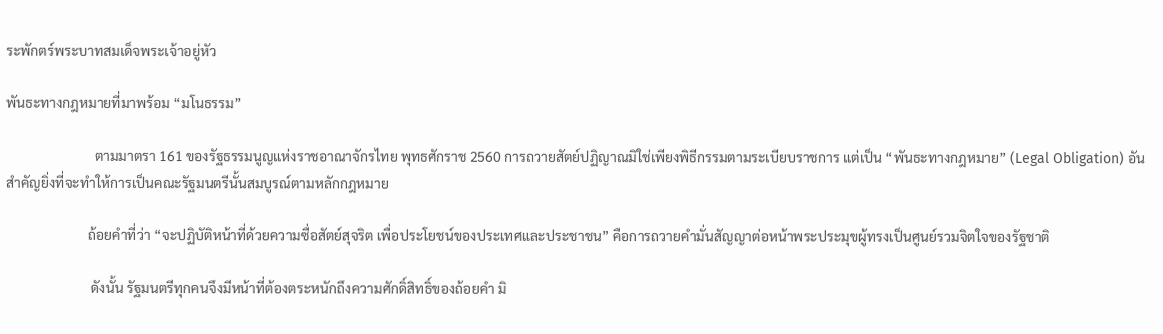ระพักตร์พระบาทสมเด็จพระเจ้าอยู่หัว

พันธะทางกฎหมายที่มาพร้อม “มโนธรรม”

                          ตามมาตรา 161 ของรัฐธรรมนูญแห่งราชอาณาจักรไทย พุทธศักราช 2560 การถวายสัตย์ปฏิญาณมิใช่เพียงพิธีกรรมตามระเบียบราชการ แต่เป็น “พันธะทางกฎหมาย” (Legal Obligation) อันสำคัญยิ่งที่จะทำให้การเป็นคณะรัฐมนตรีนั้นสมบูรณ์ตามหลักกฎหมาย

                        ถ้อยคำที่ว่า “จะปฏิบัติหน้าที่ด้วยความซื่อสัตย์สุจริต เพื่อประโยชน์ของประเทศและประชาชน” คือการถวายคำมั่นสัญญาต่อหน้าพระประมุขผู้ทรงเป็นศูนย์รวมจิตใจของรัฐชาติ

                         ดังนั้น รัฐมนตรีทุกคนจึงมีหน้าที่ต้องตระหนักถึงความศักดิ์สิทธิ์ของถ้อยคำ มิ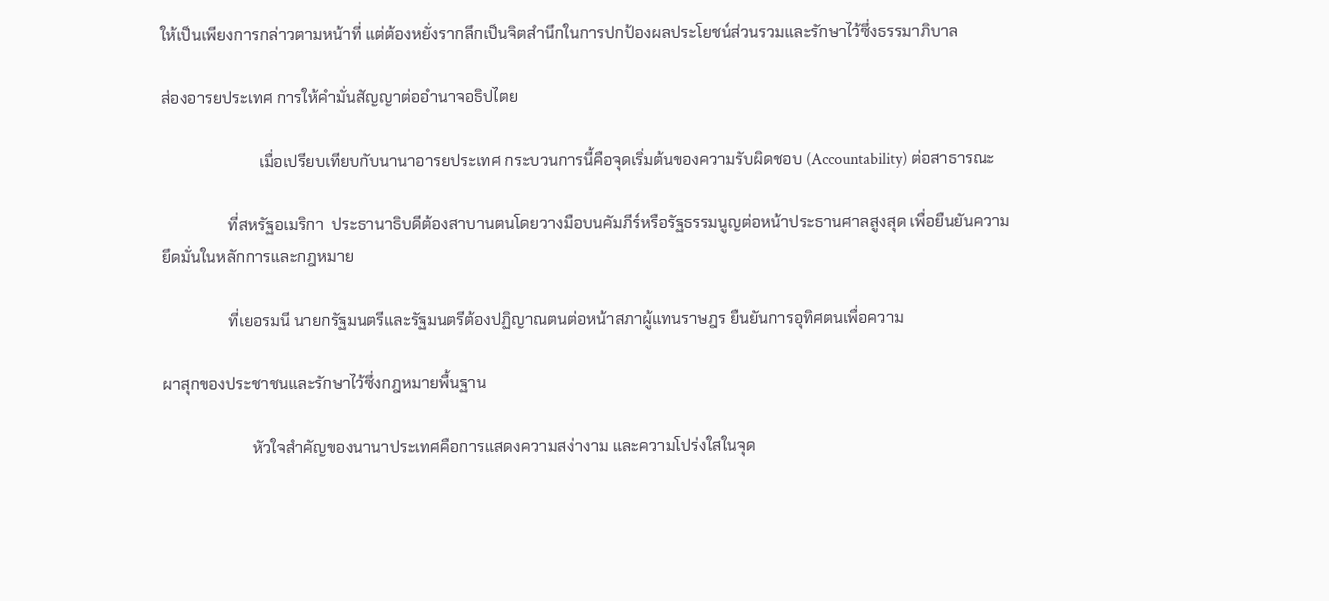ให้เป็นเพียงการกล่าวตามหน้าที่ แต่ต้องหยั่งรากลึกเป็นจิตสำนึกในการปกป้องผลประโยชน์ส่วนรวมและรักษาไว้ซึ่งธรรมาภิบาล

ส่องอารยประเทศ การให้คำมั่นสัญญาต่ออำนาจอธิปไตย

                         เมื่อเปรียบเทียบกับนานาอารยประเทศ กระบวนการนี้คือจุดเริ่มต้นของความรับผิดชอบ (Accountability) ต่อสาธารณะ

                 ที่สหรัฐอเมริกา  ประธานาธิบดีต้องสาบานตนโดยวางมือบนคัมภีร์หรือรัฐธรรมนูญต่อหน้าประธานศาลสูงสุด เพื่อยืนยันความยึดมั่นในหลักการและกฎหมาย

                 ที่เยอรมนี นายกรัฐมนตรีและรัฐมนตรีต้องปฏิญาณตนต่อหน้าสภาผู้แทนราษฎร ยืนยันการอุทิศตนเพื่อความ

ผาสุกของประชาชนและรักษาไว้ซึ่งกฎหมายพื้นฐาน

                       หัวใจสำคัญของนานาประเทศคือการแสดงความสง่างาม และความโปร่งใสในจุด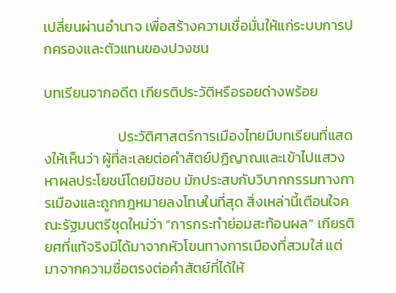เปลี่ยนผ่านอำนาจ เพื่อสร้างความเชื่อมั่นให้แก่ระบบการปกครองและตัวแทนของปวงชน

บทเรียนจากอดีต เกียรติประวัติหรือรอยด่างพร้อย

                       ประวัติศาสตร์การเมืองไทยมีบทเรียนที่แสดงให้เห็นว่า ผู้ที่ละเลยต่อคำสัตย์ปฏิญาณและเข้าไปแสวงหาผลประโยชน์โดยมิชอบ มักประสบกับวิบากกรรมทางการเมืองและถูกกฎหมายลงโทษในที่สุด สิ่งเหล่านี้เตือนใจคณะรัฐมนตรีชุดใหม่ว่า “การกระทำย่อมสะท้อนผล” เกียรติยศที่แท้จริงมิได้มาจากหัวโขนทางการเมืองที่สวมใส่ แต่มาจากความซื่อตรงต่อคำสัตย์ที่ได้ให้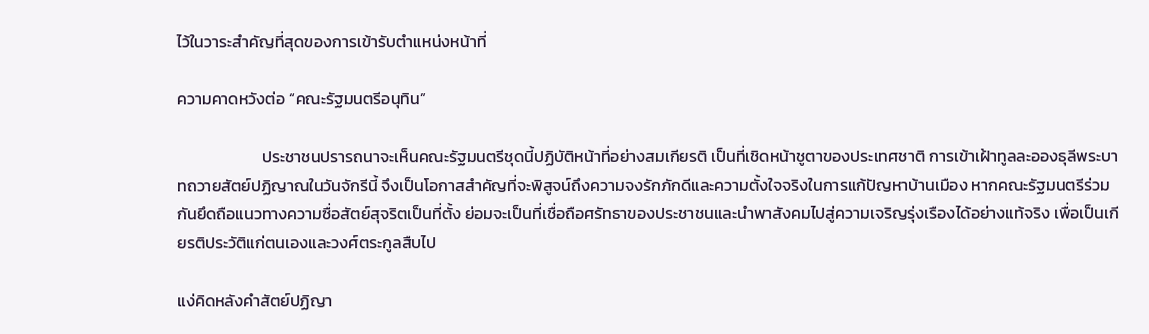ไว้ในวาระสำคัญที่สุดของการเข้ารับตำแหน่งหน้าที่

ความคาดหวังต่อ “คณะรัฐมนตรีอนุทิน”

                       ประชาชนปรารถนาจะเห็นคณะรัฐมนตรีชุดนี้ปฏิบัติหน้าที่อย่างสมเกียรติ เป็นที่เชิดหน้าชูตาของประเทศชาติ การเข้าเฝ้าทูลละอองธุลีพระบาทถวายสัตย์ปฏิญาณในวันจักรีนี้ จึงเป็นโอกาสสำคัญที่จะพิสูจน์ถึงความจงรักภักดีและความตั้งใจจริงในการแก้ปัญหาบ้านเมือง หากคณะรัฐมนตรีร่วมกันยึดถือแนวทางความซื่อสัตย์สุจริตเป็นที่ตั้ง ย่อมจะเป็นที่เชื่อถือศรัทธาของประชาชนและนำพาสังคมไปสู่ความเจริญรุ่งเรืองได้อย่างแท้จริง เพื่อเป็นเกียรติประวัติแก่ตนเองและวงศ์ตระกูลสืบไป

แง่คิดหลังคำสัตย์ปฏิญา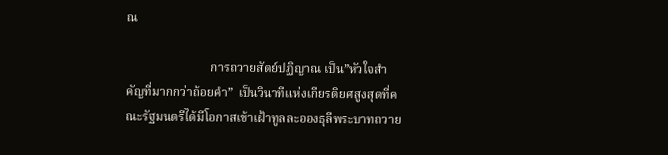ณ

                           การถวายสัตย์ปฏิญาณ เป็น”หัวใจสำคัญที่มากกว่าถ้อยคำ”  เป็นวินาทีแห่งเกียรติยศสูงสุดที่คณะรัฐมนตรีได้มีโอกาสเข้าเฝ้าทูลละอองธุลีพระบาทถวาย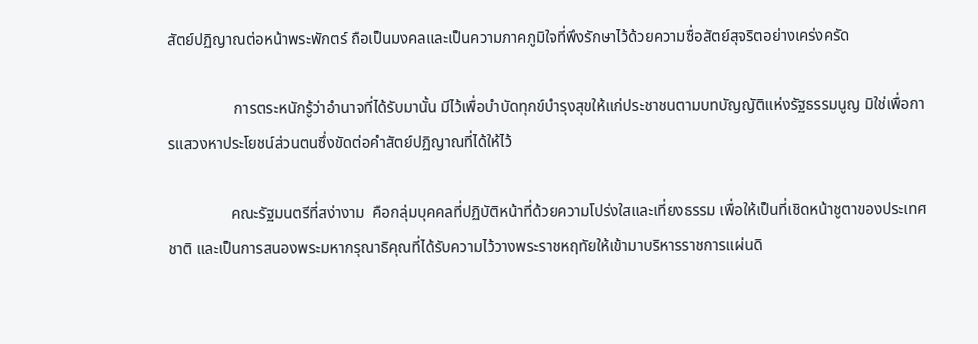สัตย์ปฏิญาณต่อหน้าพระพักตร์ ถือเป็นมงคลและเป็นความภาคภูมิใจที่พึงรักษาไว้ด้วยความซื่อสัตย์สุจริตอย่างเคร่งครัด

                 การตระหนักรู้ว่าอำนาจที่ได้รับมานั้น มีไว้เพื่อบำบัดทุกข์บำรุงสุขให้แก่ประชาชนตามบทบัญญัติแห่งรัฐธรรมนูญ มิใช่เพื่อการแสวงหาประโยชน์ส่วนตนซึ่งขัดต่อคำสัตย์ปฏิญาณที่ได้ให้ไว้

                คณะรัฐมนตรีที่สง่างาม  คือกลุ่มบุคคลที่ปฏิบัติหน้าที่ด้วยความโปร่งใสและเที่ยงธรรม เพื่อให้เป็นที่เชิดหน้าชูตาของประเทศชาติ และเป็นการสนองพระมหากรุณาธิคุณที่ได้รับความไว้วางพระราชหฤทัยให้เข้ามาบริหารราชการแผ่นดิ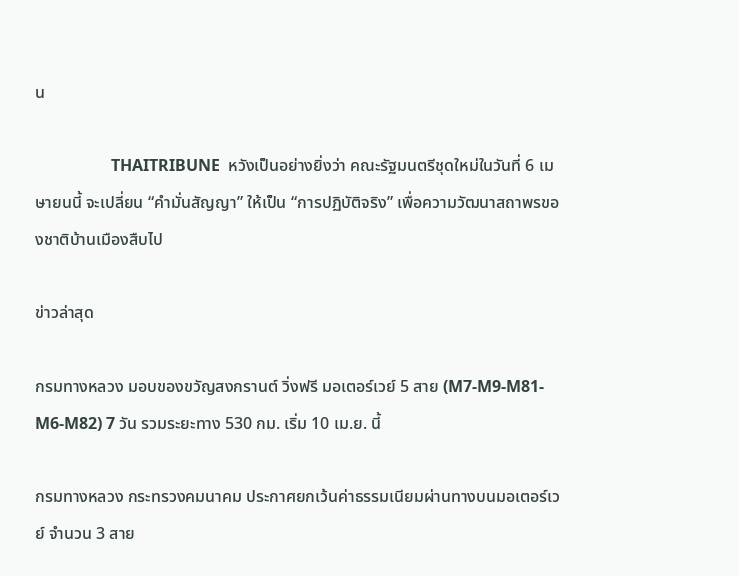น

                   THAITRIBUNE  หวังเป็นอย่างยิ่งว่า คณะรัฐมนตรีชุดใหม่ในวันที่ 6 เมษายนนี้ จะเปลี่ยน “คำมั่นสัญญา” ให้เป็น “การปฏิบัติจริง” เพื่อความวัฒนาสถาพรของชาติบ้านเมืองสืบไป

ข่าวล่าสุด

กรมทางหลวง มอบของขวัญสงกรานต์ วิ่งฟรี มอเตอร์เวย์ 5 สาย (M7-M9-M81-M6-M82) 7 วัน รวมระยะทาง 530 กม. เริ่ม 10 เม.ย. นี้

กรมทางหลวง กระทรวงคมนาคม ประกาศยกเว้นค่าธรรมเนียมผ่านทางบนมอเตอร์เวย์ จำนวน 3 สาย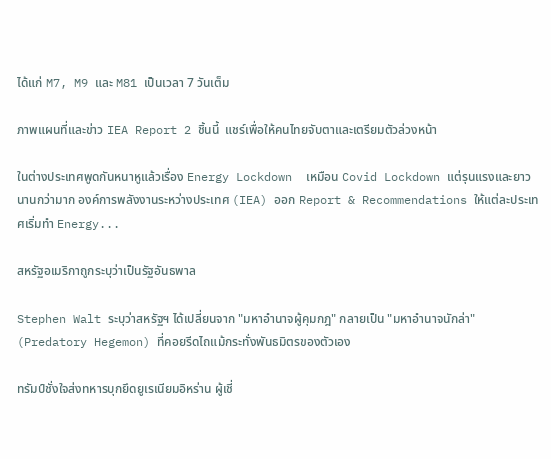ได้แก่ M7, M9 และ M81 เป็นเวลา 7 วันเต็ม

ภาพแผนที่และข่าว IEA Report 2 ชิ้นนี้  แชร์เพื่อให้คนไทยจับตาและเตรียมตัวล่วงหน้า

ในต่างประเทศพูดกันหนาหูแล้วเรื่อง Energy Lockdown  เหมือน Covid Lockdown แต่รุนแรงและยาวนานกว่ามาก องค์การพลังงานระหว่างประเทศ (IEA) ออก Report & Recommendations ให้แต่ละประเทศเริ่มทำ Energy...

สหรัฐอเมริกาถูกระบุว่าเป็นรัฐอันธพาล

Stephen Walt ระบุว่าสหรัฐฯ ได้เปลี่ยนจาก "มหาอำนาจผู้คุมกฎ" กลายเป็น "มหาอำนาจนักล่า" (Predatory Hegemon) ที่คอยรีดไถแม้กระทั่งพันธมิตรของตัวเอง

ทรัมป์ชั่งใจส่งทหารบุกยึดยูเรเนียมอิหร่าน ผู้เชี่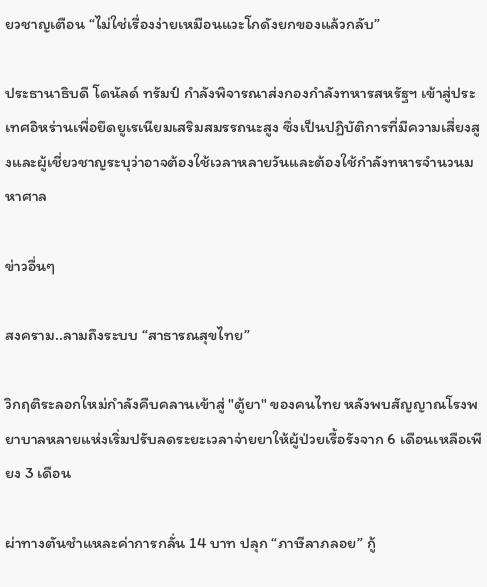ยวชาญเตือน “ไม่ใช่เรื่องง่ายเหมือนแวะโกดังยกของแล้วกลับ”

ประธานาธิบดี โดนัลด์ ทรัมป์ กำลังพิจารณาส่งกองกำลังทหารสหรัฐฯ เข้าสู่ประเทศอิหร่านเพื่อยึดยูเรเนียมเสริมสมรรถนะสูง ซึ่งเป็นปฏิบัติการที่มีความเสี่ยงสูงและผู้เชี่ยวชาญระบุว่าอาจต้องใช้เวลาหลายวันและต้องใช้กำลังทหารจำนวนมหาศาล

ข่าวอื่นๆ

สงคราม..ลามถึงระบบ “สาธารณสุขไทย”

วิกฤติระลอกใหม่กำลังคืบคลานเข้าสู่ "ตู้ยา" ของคนไทย หลังพบสัญญาณโรงพยาบาลหลายแห่งเริ่มปรับลดระยะเวลาจ่ายยาให้ผู้ป่วยเรื้อรังจาก 6 เดือนเหลือเพียง 3 เดือน

ผ่าทางตันชำแหละค่าการกลั่น 14 บาท ปลุก “ภาษีลาภลอย” กู้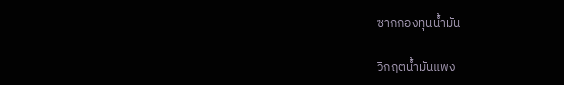ซากกองทุนน้ำมัน

วิกฤตน้ำมันแพง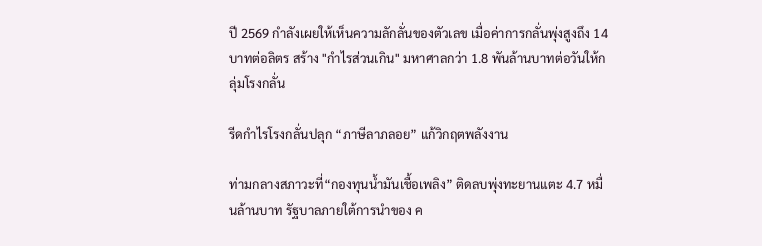ปี 2569 กำลังเผยให้เห็นความลักลั่นของตัวเลข เมื่อค่าการกลั่นพุ่งสูงถึง 14 บาทต่อลิตร สร้าง "กำไรส่วนเกิน" มหาศาลกว่า 1.8 พันล้านบาทต่อวันให้กลุ่มโรงกลั่น

รีดกำไรโรงกลั่นปลุก “ภาษีลาภลอย” แก้วิกฤตพลังงาน

ท่ามกลางสภาวะที่“กองทุนน้ำมันเชื้อเพลิง” ติดลบพุ่งทะยานแตะ 4.7 หมื่นล้านบาท รัฐบาลภายใต้การนำของ ค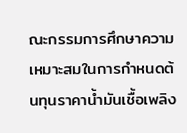ณะกรรมการศึกษาความเหมาะสมในการกำหนดต้นทุนราคาน้ำมันเชื้อเพลิง